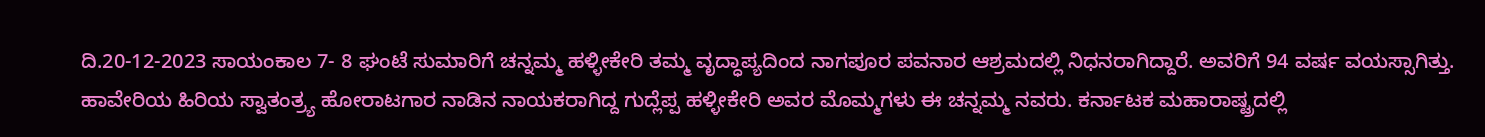ದಿ.20-12-2023 ಸಾಯಂಕಾಲ 7- 8 ಘಂಟೆ ಸುಮಾರಿಗೆ ಚನ್ನಮ್ಮ ಹಳ್ಳೀಕೇರಿ ತಮ್ಮ ವೃದ್ಧಾಪ್ಯದಿಂದ ನಾಗಪೂರ ಪವನಾರ ಆಶ್ರಮದಲ್ಲಿ ನಿಧನರಾಗಿದ್ದಾರೆ. ಅವರಿಗೆ 94 ವರ್ಷ ವಯಸ್ಸಾಗಿತ್ತು.
ಹಾವೇರಿಯ ಹಿರಿಯ ಸ್ವಾತಂತ್ರ್ಯ ಹೋರಾಟಗಾರ ನಾಡಿನ ನಾಯಕರಾಗಿದ್ದ ಗುದ್ಲೆಪ್ಪ ಹಳ್ಳೀಕೇರಿ ಅವರ ಮೊಮ್ಮಗಳು ಈ ಚನ್ನಮ್ಮ ನವರು. ಕರ್ನಾಟಕ ಮಹಾರಾಷ್ಟ್ರದಲ್ಲಿ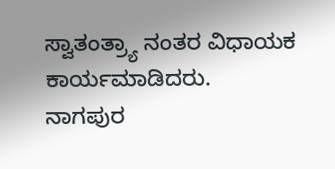ಸ್ವಾತಂತ್ರ್ಯಾ ನಂತರ ವಿಧಾಯಕ ಕಾರ್ಯಮಾಡಿದರು.
ನಾಗಪುರ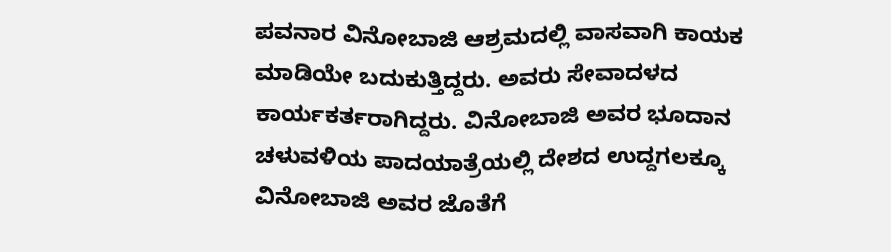ಪವನಾರ ವಿನೋಬಾಜಿ ಆಶ್ರಮದಲ್ಲಿ ವಾಸವಾಗಿ ಕಾಯಕ ಮಾಡಿಯೇ ಬದುಕುತ್ತಿದ್ದರು. ಅವರು ಸೇವಾದಳದ ಕಾರ್ಯಕರ್ತರಾಗಿದ್ದರು. ವಿನೋಬಾಜಿ ಅವರ ಭೂದಾನ ಚಳುವಳಿಯ ಪಾದಯಾತ್ರೆಯಲ್ಲಿ ದೇಶದ ಉದ್ದಗಲಕ್ಕೂ ವಿನೋಬಾಜಿ ಅವರ ಜೊತೆಗೆ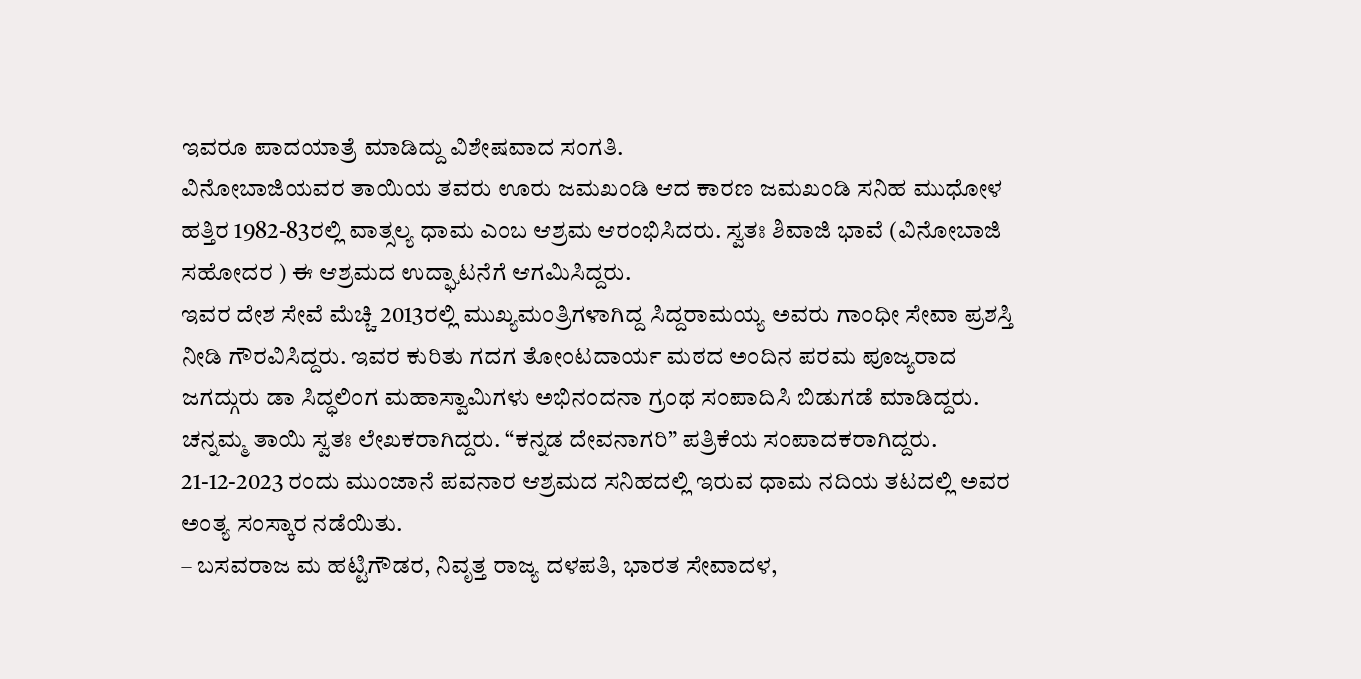ಇವರೂ ಪಾದಯಾತ್ರೆ ಮಾಡಿದ್ದು ವಿಶೇಷವಾದ ಸಂಗತಿ.
ವಿನೋಬಾಜಿಯವರ ತಾಯಿಯ ತವರು ಊರು ಜಮಖಂಡಿ ಆದ ಕಾರಣ ಜಮಖಂಡಿ ಸನಿಹ ಮುಧೋಳ ಹತ್ತಿರ 1982-83ರಲ್ಲಿ ವಾತ್ಸಲ್ಯ ಧಾಮ ಎಂಬ ಆಶ್ರಮ ಆರಂಭಿಸಿದರು. ಸ್ವತಃ ಶಿವಾಜಿ ಭಾವೆ (ವಿನೋಬಾಜಿ ಸಹೋದರ ) ಈ ಆಶ್ರಮದ ಉದ್ಘಾಟನೆಗೆ ಆಗಮಿಸಿದ್ದರು.
ಇವರ ದೇಶ ಸೇವೆ ಮೆಚ್ಚಿ 2013ರಲ್ಲಿ ಮುಖ್ಯಮಂತ್ರಿಗಳಾಗಿದ್ದ ಸಿದ್ದರಾಮಯ್ಯ ಅವರು ಗಾಂಧೀ ಸೇವಾ ಪ್ರಶಸ್ತಿ ನೀಡಿ ಗೌರವಿಸಿದ್ದರು. ಇವರ ಕುರಿತು ಗದಗ ತೋಂಟದಾರ್ಯ ಮಠದ ಅಂದಿನ ಪರಮ ಪೂಜ್ಯರಾದ ಜಗದ್ಗುರು ಡಾ ಸಿದ್ಧಲಿಂಗ ಮಹಾಸ್ವಾಮಿಗಳು ಅಭಿನಂದನಾ ಗ್ರಂಥ ಸಂಪಾದಿಸಿ ಬಿಡುಗಡೆ ಮಾಡಿದ್ದರು.
ಚನ್ನಮ್ಮ ತಾಯಿ ಸ್ವತಃ ಲೇಖಕರಾಗಿದ್ದರು. “ಕನ್ನಡ ದೇವನಾಗರಿ” ಪತ್ರಿಕೆಯ ಸಂಪಾದಕರಾಗಿದ್ದರು. 21-12-2023 ರಂದು ಮುಂಜಾನೆ ಪವನಾರ ಆಶ್ರಮದ ಸನಿಹದಲ್ಲಿ ಇರುವ ಧಾಮ ನದಿಯ ತಟದಲ್ಲಿ ಅವರ ಅಂತ್ಯ ಸಂಸ್ಕಾರ ನಡೆಯಿತು.
– ಬಸವರಾಜ ಮ ಹಟ್ಟಿಗೌಡರ, ನಿವೃತ್ತ ರಾಜ್ಯ ದಳಪತಿ, ಭಾರತ ಸೇವಾದಳ,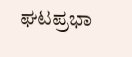ಘಟಪ್ರಭಾ